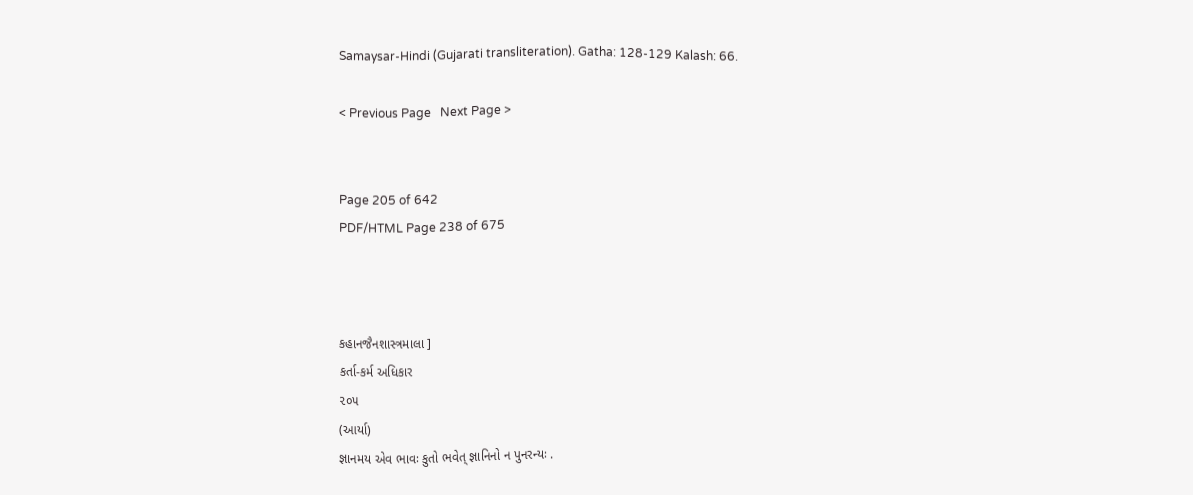Samaysar-Hindi (Gujarati transliteration). Gatha: 128-129 Kalash: 66.

< Previous Page   Next Page >


Page 205 of 642
PDF/HTML Page 238 of 675



કહાનજૈનશાસ્ત્રમાલા ]
કર્તા-કર્મ અધિકાર
૨૦૫
(આર્યા)
જ્ઞાનમય એવ ભાવઃ કુતો ભવેત્ જ્ઞાનિનો ન પુનરન્યઃ .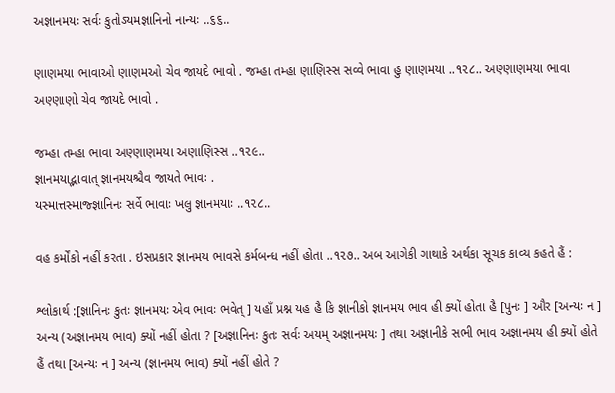અજ્ઞાનમયઃ સર્વઃ કુતોઽયમજ્ઞાનિનો નાન્યઃ ..૬૬..

ણાણમયા ભાવાઓ ણાણમઓ ચેવ જાયદે ભાવો . જમ્હા તમ્હા ણાણિસ્સ સવ્વે ભાવા હુ ણાણમયા ..૧૨૮.. અણ્ણાણમયા ભાવા અણ્ણાણો ચેવ જાયદે ભાવો .

જમ્હા તમ્હા ભાવા અણ્ણાણમયા અણાણિસ્સ ..૧૨૯..
જ્ઞાનમયાદ્ભાવાત્ જ્ઞાનમયશ્ચૈવ જાયતે ભાવઃ .
યસ્માત્તસ્માજ્જ્ઞાનિનઃ સર્વે ભાવાઃ ખલુ જ્ઞાનમયાઃ ..૧૨૮..

વહ કર્મોંકો નહીં કરતા . ઇસપ્રકાર જ્ઞાનમય ભાવસે કર્મબન્ધ નહીં હોતા ..૧૨૭.. અબ આગેકી ગાથાકે અર્થકા સૂચક કાવ્ય કહતે હૈં :

શ્લોકાર્થ :[જ્ઞાનિનઃ કુતઃ જ્ઞાનમયઃ એવ ભાવઃ ભવેત્ ] યહાઁ પ્રશ્ન યહ હૈ કિ જ્ઞાનીકો જ્ઞાનમય ભાવ હી ક્યોં હોતા હૈ [પુનઃ ] ઔર [અન્યઃ ન ] અન્ય (અજ્ઞાનમય ભાવ) ક્યોં નહીં હોતા ? [અજ્ઞાનિનઃ કુતઃ સર્વઃ અયમ્ અજ્ઞાનમયઃ ] તથા અજ્ઞાનીકે સભી ભાવ અજ્ઞાનમય હી ક્યોં હોતે હૈં તથા [અન્યઃ ન ] અન્ય (જ્ઞાનમય ભાવ) ક્યોં નહીં હોતે ?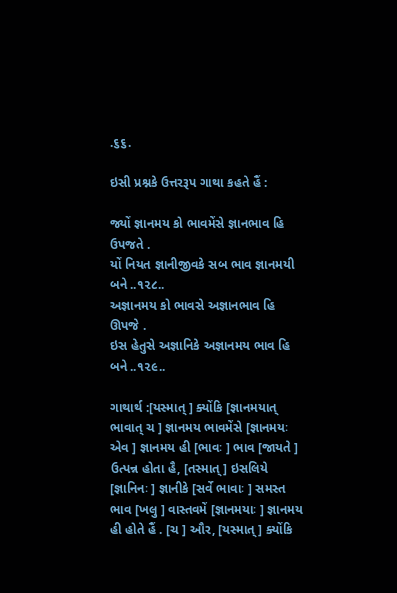.૬૬.

ઇસી પ્રશ્નકે ઉત્તરરૂપ ગાથા કહતે હૈં :

જ્યોં જ્ઞાનમય કો ભાવમેંસે જ્ઞાનભાવ હિ ઉપજતે .
યોં નિયત જ્ઞાનીજીવકે સબ ભાવ જ્ઞાનમયી બને ..૧૨૮..
અજ્ઞાનમય કો ભાવસે અજ્ઞાનભાવ હિ ઊપજે .
ઇસ હેતુસે અજ્ઞાનિકે અજ્ઞાનમય ભાવ હિ બને ..૧૨૯..

ગાથાર્થ :[યસ્માત્ ] ક્યોંકિ [જ્ઞાનમયાત્ ભાવાત્ ચ ] જ્ઞાનમય ભાવમેંસે [જ્ઞાનમયઃ એવ ] જ્ઞાનમય હી [ભાવઃ ] ભાવ [જાયતે ] ઉત્પન્ન હોતા હૈ, [તસ્માત્ ] ઇસલિયે [જ્ઞાનિનઃ ] જ્ઞાનીકે [સર્વે ભાવાઃ ] સમસ્ત ભાવ [ખલુ ] વાસ્તવમેં [જ્ઞાનમયાઃ ] જ્ઞાનમય હી હોતે હૈં . [ચ ] ઔર, [યસ્માત્ ] ક્યોંકિ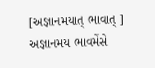[અજ્ઞાનમયાત્ ભાવાત્ ] અજ્ઞાનમય ભાવમેંસે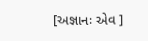[અજ્ઞાનઃ એવ ]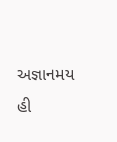અજ્ઞાનમય હી